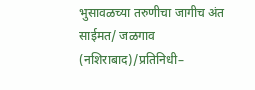भुसावळच्या तरुणीचा जागीच अंत
साईमत/ जळगाव (नशिराबाद)/प्रतिनिधी–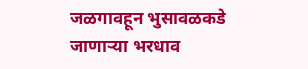जळगावहून भुसावळकडे जाणाऱ्या भरधाव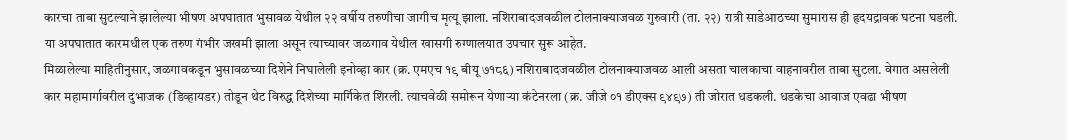कारचा ताबा सुटल्याने झालेल्या भीषण अपघातात भुसावळ येथील २२ वर्षीय तरुणीचा जागीच मृत्यू झाला. नशिराबादजवळील टोलनाक्याजवळ गुरुवारी (ता. २२) रात्री साडेआठच्या सुमारास ही हृदयद्रावक घटना घडली. या अपघातात कारमधील एक तरुण गंभीर जखमी झाला असून त्याच्यावर जळगाव येथील खासगी रुग्णालयात उपचार सुरू आहेत.
मिळालेल्या माहितीनुसार, जळगावकडून भुसावळच्या दिशेने निघालेली इनोव्हा कार (क्र. एमएच १९ बीयू ७१८६) नशिराबादजवळील टोलनाक्याजवळ आली असता चालकाचा वाहनावरील ताबा सुटला. वेगात असलेली कार महामार्गावरील दुभाजक (डिव्हायडर) तोडून थेट विरुद्ध दिशेच्या मार्गिकेत शिरली. त्याचवेळी समोरून येणाऱ्या कंटेनरला (क्र. जीजे ०१ डीएक्स ९४९७) ती जोरात धडकली. धडकेचा आवाज एवढा भीषण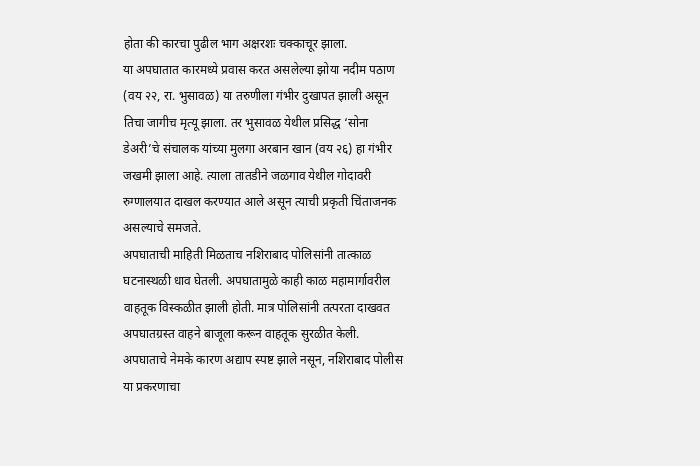होता की कारचा पुढील भाग अक्षरशः चक्काचूर झाला.
या अपघातात कारमध्ये प्रवास करत असलेल्या झोया नदीम पठाण (वय २२, रा. भुसावळ) या तरुणीला गंभीर दुखापत झाली असून तिचा जागीच मृत्यू झाला. तर भुसावळ येथील प्रसिद्ध ‘सोना डेअरी’चे संचालक यांच्या मुलगा अरबान खान (वय २६) हा गंभीर जखमी झाला आहे. त्याला तातडीने जळगाव येथील गोदावरी रुग्णालयात दाखल करण्यात आले असून त्याची प्रकृती चिंताजनक असल्याचे समजते.
अपघाताची माहिती मिळताच नशिराबाद पोलिसांनी तात्काळ घटनास्थळी धाव घेतली. अपघातामुळे काही काळ महामार्गावरील वाहतूक विस्कळीत झाली होती. मात्र पोलिसांनी तत्परता दाखवत अपघातग्रस्त वाहने बाजूला करून वाहतूक सुरळीत केली. अपघाताचे नेमके कारण अद्याप स्पष्ट झाले नसून, नशिराबाद पोलीस या प्रकरणाचा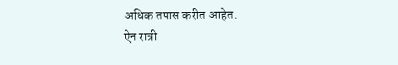अधिक तपास करीत आहेत.
ऐन रात्री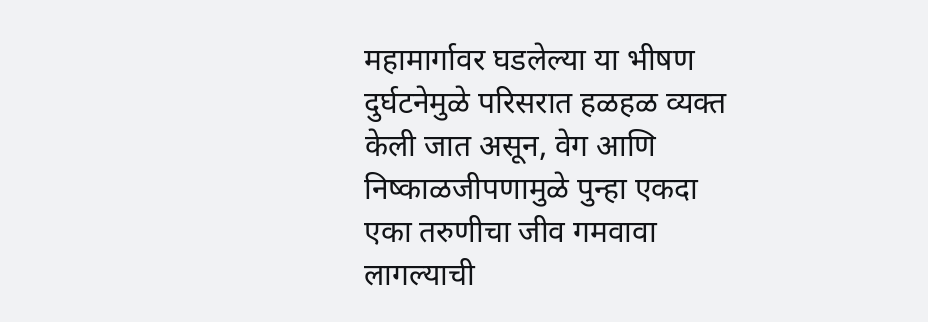महामार्गावर घडलेल्या या भीषण दुर्घटनेमुळे परिसरात हळहळ व्यक्त केली जात असून, वेग आणि निष्काळजीपणामुळे पुन्हा एकदा एका तरुणीचा जीव गमवावा लागल्याची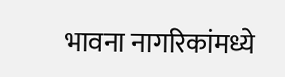भावना नागरिकांमध्ये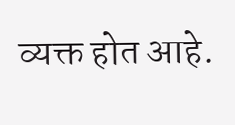व्यक्त होत आहे.